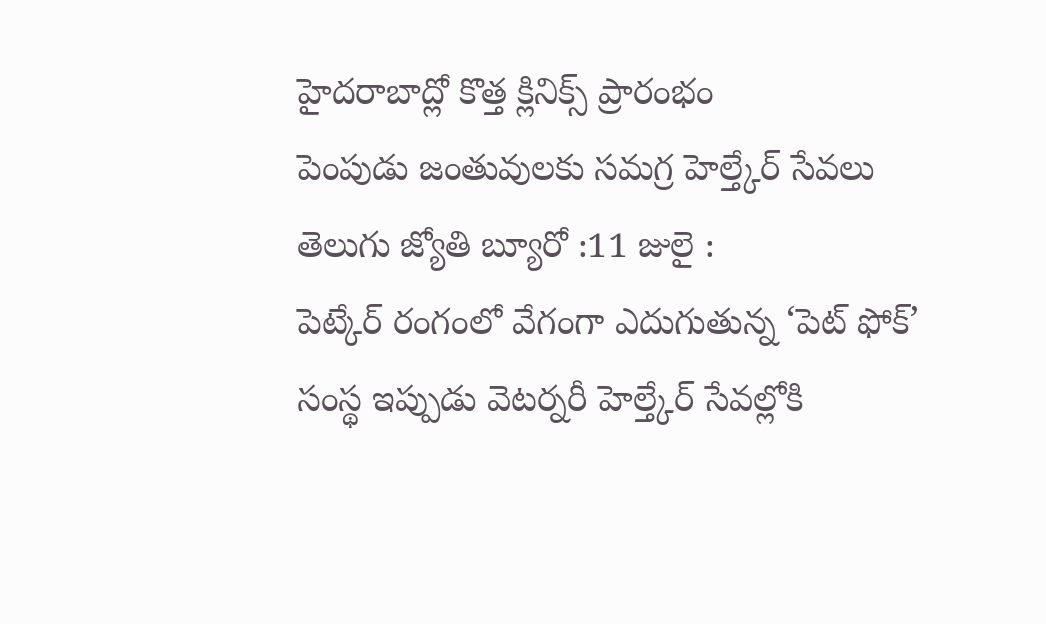హైదరాబాద్లో కొత్త క్లినిక్స్ ప్రారంభం
పెంపుడు జంతువులకు సమగ్ర హెల్త్కేర్ సేవలు
తెలుగు జ్యోతి బ్యూరో :11 జులై :
పెట్కేర్ రంగంలో వేగంగా ఎదుగుతున్న ‘పెట్ ఫోక్’ సంస్థ ఇప్పుడు వెటర్నరీ హెల్త్కేర్ సేవల్లోకి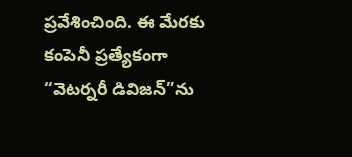ప్రవేశించింది. ఈ మేరకు కంపెనీ ప్రత్యేకంగా “వెటర్నరీ డివిజన్”ను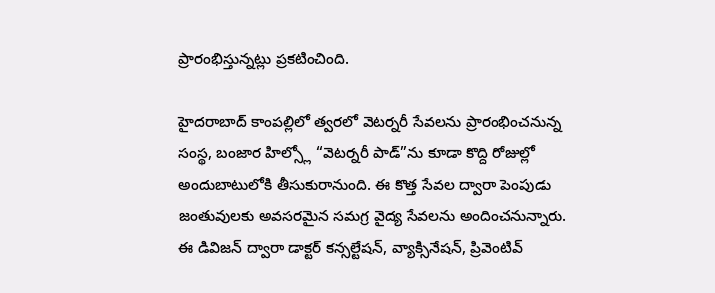ప్రారంభిస్తున్నట్లు ప్రకటించింది.

హైదరాబాద్ కాంపల్లిలో త్వరలో వెటర్నరీ సేవలను ప్రారంభించనున్న సంస్థ, బంజార హిల్స్లో “వెటర్నరీ పాడ్”ను కూడా కొద్ది రోజుల్లో అందుబాటులోకి తీసుకురానుంది. ఈ కొత్త సేవల ద్వారా పెంపుడు జంతువులకు అవసరమైన సమగ్ర వైద్య సేవలను అందించనున్నారు.
ఈ డివిజన్ ద్వారా డాక్టర్ కన్సల్టేషన్, వ్యాక్సినేషన్, ప్రివెంటివ్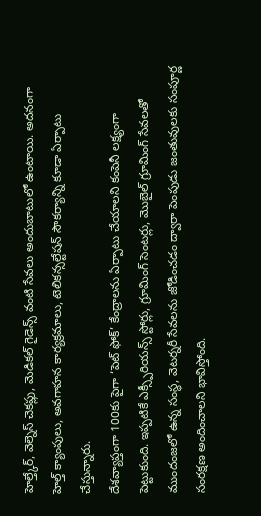హెల్త్కేర్, వెల్నెస్ చెకప్లు, మెడికల్ గైడెన్స్ వంటి సేవలు అందుబాటులో ఉంటాయి. అదనంగా హెల్త్ క్యాంపులు, అవగాహన కార్యక్రమాలు, టెలికన్సల్టేషన్ సౌకర్యాన్ని కూడా ఏర్పాటు చేస్తున్నారు.
దేశవ్యాప్తంగా 100కు పైగా ‘పెట్ ఫోక్’ కేంద్రాలను ఏర్పాటు చేయాలని కంపెనీ లక్ష్యంగా పెట్టుకుంది. ఇప్పటికే ఎక్స్పీరియన్స్ స్టోర్లు, గ్రూమింగ్ సెంటర్లు, మొబైల్ గ్రూమింగ్ సేవలతో ముందంజలో ఉన్న సంస్థ, వెటర్నరీ సేవలను జోడించడం ద్వారా పెంపుడు జంతువులకు సంపూర్ణ సంరక్షణ అందించాలని భావిస్తోంది.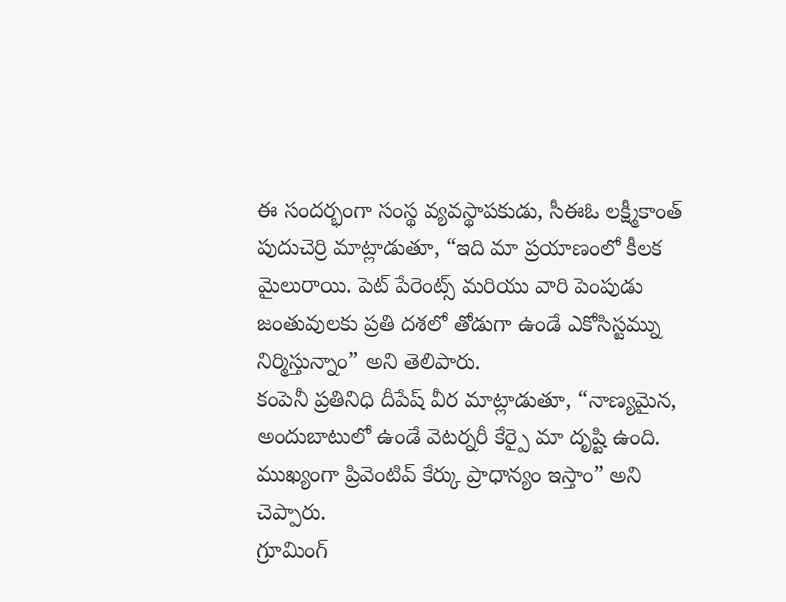ఈ సందర్భంగా సంస్థ వ్యవస్థాపకుడు, సీఈఓ లక్ష్మీకాంత్ పుదుచెర్రి మాట్లాడుతూ, “ఇది మా ప్రయాణంలో కీలక మైలురాయి. పెట్ పేరెంట్స్ మరియు వారి పెంపుడు జంతువులకు ప్రతి దశలో తోడుగా ఉండే ఎకోసిస్టమ్ను నిర్మిస్తున్నాం” అని తెలిపారు.
కంపెనీ ప్రతినిధి దీపేష్ వీర మాట్లాడుతూ, “నాణ్యమైన, అందుబాటులో ఉండే వెటర్నరీ కేర్పై మా దృష్టి ఉంది. ముఖ్యంగా ప్రివెంటివ్ కేర్కు ప్రాధాన్యం ఇస్తాం” అని చెప్పారు.
గ్రూమింగ్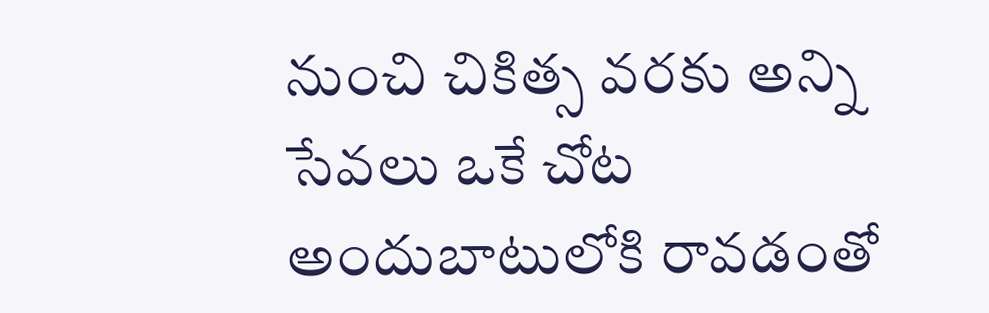నుంచి చికిత్స వరకు అన్ని సేవలు ఒకే చోట అందుబాటులోకి రావడంతో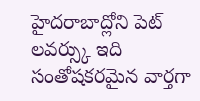హైదరాబాద్లోని పెట్ లవర్స్కు ఇది సంతోషకరమైన వార్తగా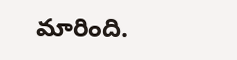మారింది.